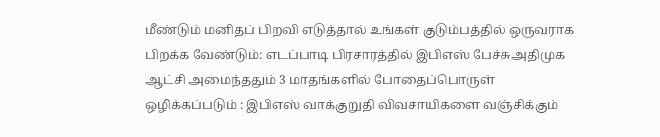மீண்டும் மனிதப் பிறவி எடுத்தால் உங்கள் குடும்பத்தில் ஒருவராக பிறக்க வேண்டும்: எடப்பாடி பிரசாரத்தில் இபிஎஸ் பேச்சுஅதிமுக ஆட்சி அமைந்ததும் 3 மாதங்களில் போதைப்பொருள் ஒழிக்கப்படும் : இபிஎஸ் வாக்குறுதி விவசாயிகளை வஞ்சிக்கும்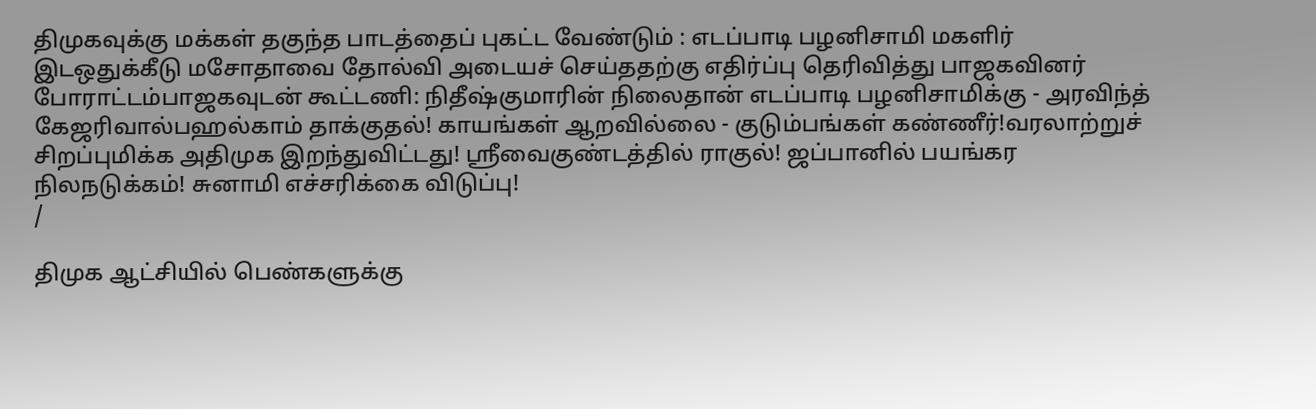திமுகவுக்கு மக்கள் தகுந்த பாடத்தைப் புகட்ட வேண்டும் : எடப்பாடி பழனிசாமி மகளிர் இடஒதுக்கீடு மசோதாவை தோல்வி அடையச் செய்ததற்கு எதிர்ப்பு தெரிவித்து பாஜகவினர் போராட்டம்பாஜகவுடன் கூட்டணி: நிதீஷ்குமாரின் நிலைதான் எடப்பாடி பழனிசாமிக்கு - அரவிந்த் கேஜரிவால்பஹல்காம் தாக்குதல்! காயங்கள் ஆறவில்லை - குடும்பங்கள் கண்ணீர்!வரலாற்றுச் சிறப்புமிக்க அதிமுக இறந்துவிட்டது! ஸ்ரீவைகுண்டத்தில் ராகுல்! ஜப்பானில் பயங்கர நிலநடுக்கம்! சுனாமி எச்சரிக்கை விடுப்பு!
/

திமுக ஆட்சியில் பெண்களுக்கு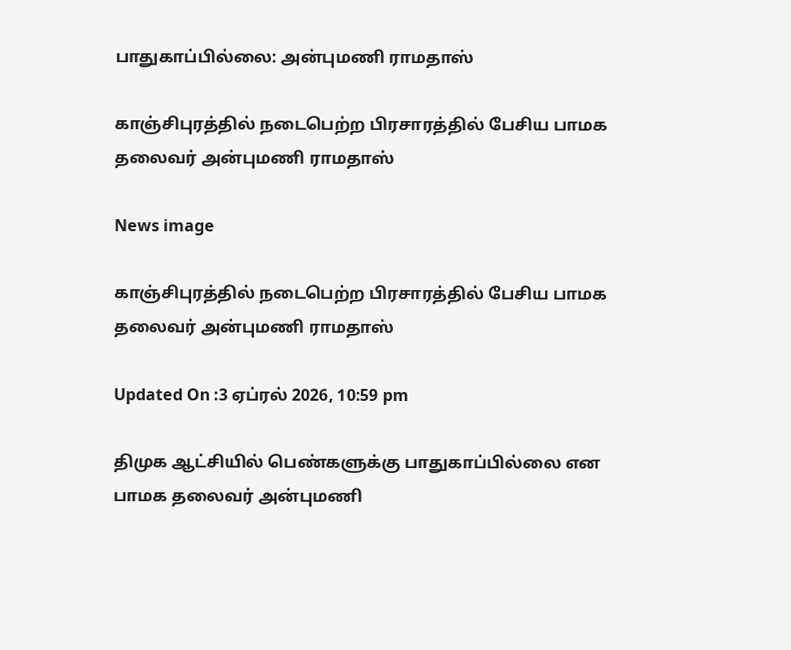பாதுகாப்பில்லை: அன்புமணி ராமதாஸ்

காஞ்சிபுரத்தில் நடைபெற்ற பிரசாரத்தில் பேசிய பாமக தலைவர் அன்புமணி ராமதாஸ்

News image

காஞ்சிபுரத்தில் நடைபெற்ற பிரசாரத்தில் பேசிய பாமக தலைவர் அன்புமணி ராமதாஸ்

Updated On :3 ஏப்ரல் 2026, 10:59 pm

திமுக ஆட்சியில் பெண்களுக்கு பாதுகாப்பில்லை என பாமக தலைவர் அன்புமணி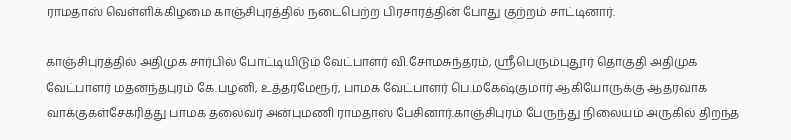ராமதாஸ் வெள்ளிக்கிழமை காஞ்சிபுரத்தில் நடைபெற்ற பிரசாரத்தின் போது குற்றம் சாட்டினார்.

காஞ்சிபுரத்தில் அதிமுக சார்பில் போட்டியிடும் வேட்பாளர் வி.சோமசுந்தரம், ஸ்ரீபெரும்புதூர் தொகுதி அதிமுக வேட்பாளர் மதனந்தபுரம் கே.பழனி, உத்தரமேரூர், பாமக வேட்பாளர் பெ.மகேஷ்குமார் ஆகியோருக்கு ஆதரவாக வாக்குகள்சேகரித்து பாமக தலைவர் அன்புமணி ராமதாஸ் பேசினார்.காஞ்சிபுரம் பேருந்து நிலையம் அருகில் திறந்த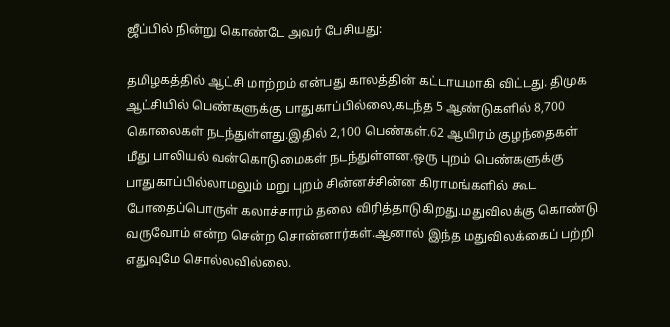ஜீப்பில் நின்று கொண்டே அவர் பேசியது:

தமிழகத்தில் ஆட்சி மாற்றம் என்பது காலத்தின் கட்டாயமாகி விட்டது. திமுக ஆட்சியில் பெண்களுக்கு பாதுகாப்பில்லை,கடந்த 5 ஆண்டுகளில் 8,700 கொலைகள் நடந்துள்ளது.இதில் 2,100 பெண்கள்.62 ஆயிரம் குழந்தைகள் மீது பாலியல் வன்கொடுமைகள் நடந்துள்ளன.ஒரு புறம் பெண்களுக்கு பாதுகாப்பில்லாமலும் மறு புறம் சின்னச்சின்ன கிராமங்களில் கூட போதைப்பொருள் கலாச்சாரம் தலை விரித்தாடுகிறது.மதுவிலக்கு கொண்டு வருவோம் என்ற சென்ற சொன்னார்கள்.ஆனால் இந்த மதுவிலக்கைப் பற்றி எதுவுமே சொல்லவில்லை.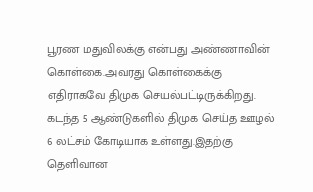பூரண மதுவிலக்கு என்பது அண்ணாவின் கொள்கை.அவரது கொள்கைக்கு எதிராகவே திமுக செயல்பட்டிருக்கிறது. கடந்த 5 ஆண்டுகளில் திமுக செய்த ஊழல் 6 லட்சம் கோடியாக உள்ளது.இதற்கு தெளிவான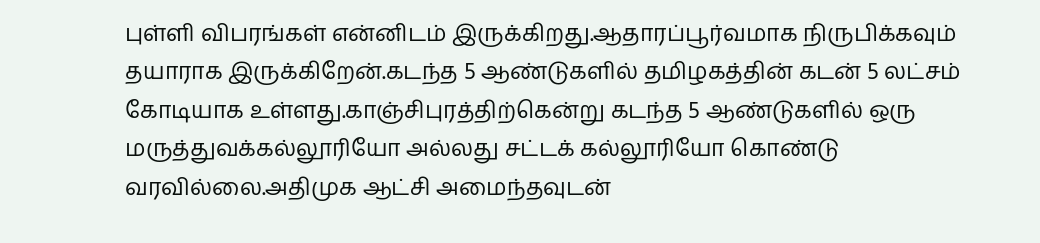புள்ளி விபரங்கள் என்னிடம் இருக்கிறது.ஆதாரப்பூர்வமாக நிருபிக்கவும் தயாராக இருக்கிறேன்.கடந்த 5 ஆண்டுகளில் தமிழகத்தின் கடன் 5 லட்சம் கோடியாக உள்ளது.காஞ்சிபுரத்திற்கென்று கடந்த 5 ஆண்டுகளில் ஒரு மருத்துவக்கல்லூரியோ அல்லது சட்டக் கல்லூரியோ கொண்டு வரவில்லை.அதிமுக ஆட்சி அமைந்தவுடன்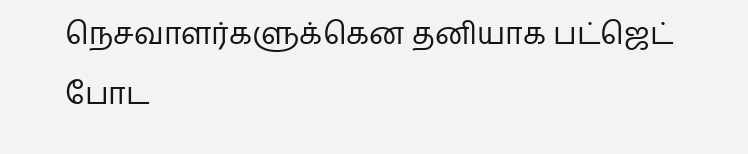நெசவாளர்களுக்கென தனியாக பட்ஜெட் போட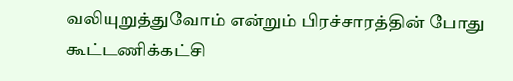வலியுறுத்துவோம் என்றும் பிரச்சாரத்தின் போது கூட்டணிக்கட்சி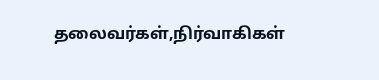தலைவர்கள்,நிர்வாகிகள்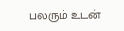பலரும் உடன்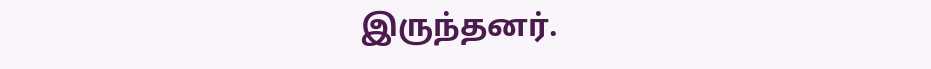இருந்தனர்.